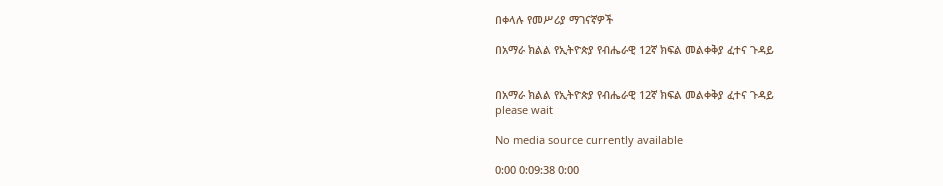በቀላሉ የመሥሪያ ማገናኛዎች

በአማራ ክልል የኢትዮጵያ የብሔራዊ 12ኛ ክፍል መልቀቅያ ፈተና ጉዳይ


በአማራ ክልል የኢትዮጵያ የብሔራዊ 12ኛ ክፍል መልቀቅያ ፈተና ጉዳይ
please wait

No media source currently available

0:00 0:09:38 0:00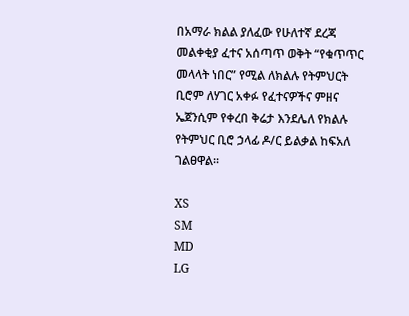በአማራ ክልል ያለፈው የሁለተኛ ደረጃ መልቀቂያ ፈተና አሰጣጥ ወቅት “የቁጥጥር መላላት ነበር” የሚል ለክልሉ የትምህርት ቢሮም ለሃገር አቀፉ የፈተናዎችና ምዘና ኤጀንሲም የቀረበ ቅሬታ እንደሌለ የክልሉ የትምህር ቢሮ ኃላፊ ዶ/ር ይልቃል ከፍአለ ገልፀዋል።

XS
SM
MD
LG